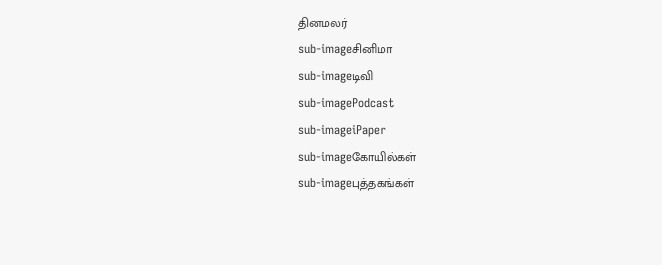தினமலர்
sub-imageசினிமா
sub-imageடிவி
sub-imagePodcast
sub-imageiPaper
sub-imageகோயில்கள்
sub-imageபுத்தகங்கள்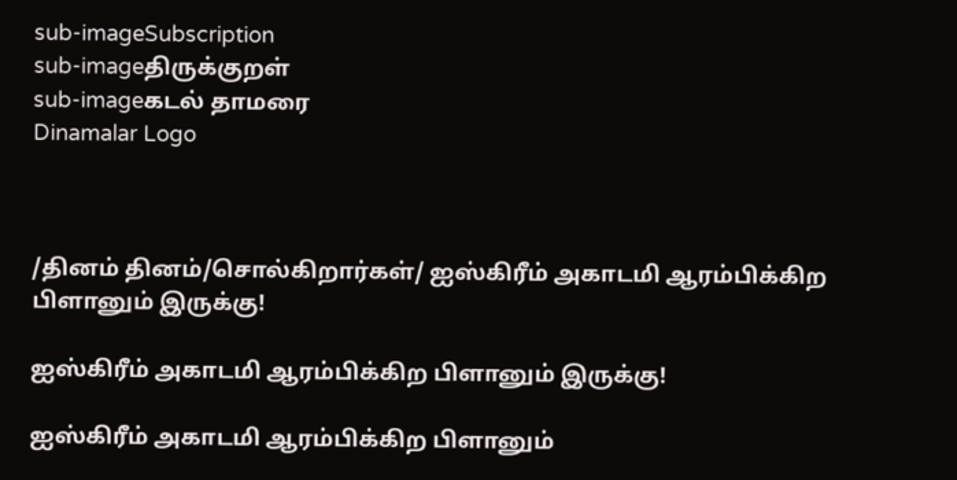sub-imageSubscription
sub-imageதிருக்குறள்
sub-imageகடல் தாமரை
Dinamalar Logo



/தினம் தினம்/சொல்கிறார்கள்/ ஐஸ்கிரீம் அகாடமி ஆரம்பிக்கிற பிளானும் இருக்கு!

ஐஸ்கிரீம் அகாடமி ஆரம்பிக்கிற பிளானும் இருக்கு!

ஐஸ்கிரீம் அகாடமி ஆரம்பிக்கிற பிளானும்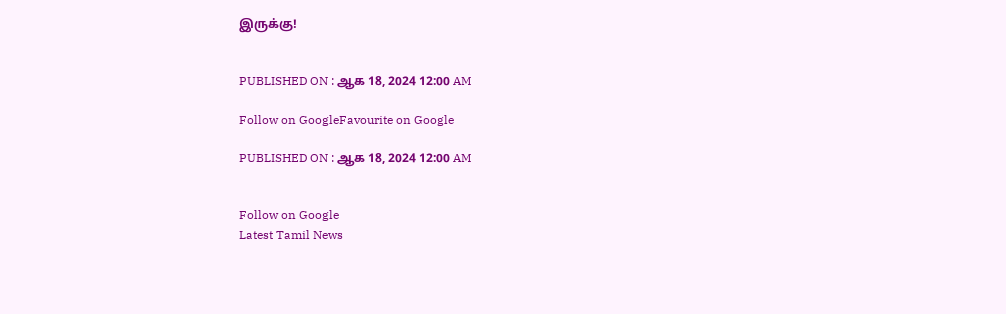இருக்கு!


PUBLISHED ON : ஆக 18, 2024 12:00 AM

Follow on GoogleFavourite on Google

PUBLISHED ON : ஆக 18, 2024 12:00 AM


Follow on Google
Latest Tamil News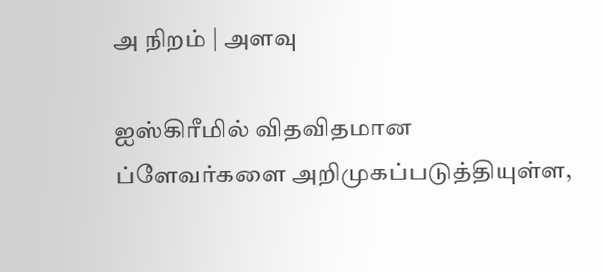அ நிறம் | அளவு

ஐஸ்கிரீமில் விதவிதமான ப்ளேவர்களை அறிமுகப்படுத்தியுள்ள,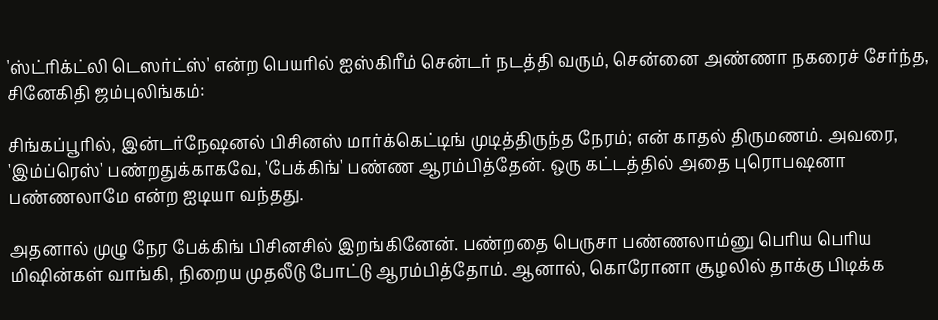'ஸ்ட்ரிக்ட்லி டெஸர்ட்ஸ்' என்ற பெயரில் ஐஸ்கிரீம் சென்டர் நடத்தி வரும், சென்னை அண்ணா நகரைச் சேர்ந்த, சினேகிதி ஜம்புலிங்கம்:

சிங்கப்பூரில், இன்டர்நேஷனல் பிசினஸ் மார்க்கெட்டிங் முடித்திருந்த நேரம்; என் காதல் திருமணம். அவரை, 'இம்ப்ரெஸ்' பண்றதுக்காகவே, 'பேக்கிங்' பண்ண ஆரம்பித்தேன். ஒரு கட்டத்தில் அதை புரொபஷனா பண்ணலாமே என்ற ஐடியா வந்தது.

அதனால் முழு நேர பேக்கிங் பிசினசில் இறங்கினேன். பண்றதை பெருசா பண்ணலாம்னு பெரிய பெரிய மிஷின்கள் வாங்கி, நிறைய முதலீடு போட்டு ஆரம்பித்தோம். ஆனால், கொரோனா சூழலில் தாக்கு பிடிக்க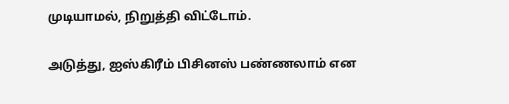முடியாமல், நிறுத்தி விட்டோம்.

அடுத்து, ஐஸ்கிரீம் பிசினஸ் பண்ணலாம் என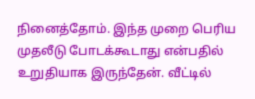நினைத்தோம். இந்த முறை பெரிய முதலீடு போடக்கூடாது என்பதில் உறுதியாக இருந்தேன். வீட்டில்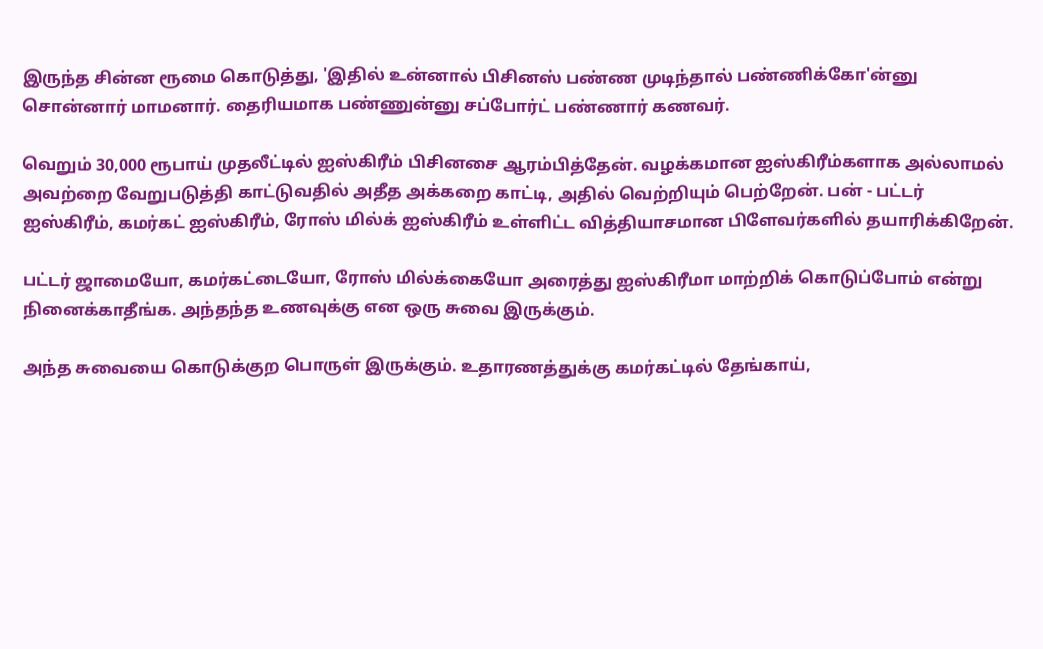இருந்த சின்ன ரூமை கொடுத்து, 'இதில் உன்னால் பிசினஸ் பண்ண முடிந்தால் பண்ணிக்கோ'ன்னு சொன்னார் மாமனார். தைரியமாக பண்ணுன்னு சப்போர்ட் பண்ணார் கணவர்.

வெறும் 30,000 ரூபாய் முதலீட்டில் ஐஸ்கிரீம் பிசினசை ஆரம்பித்தேன். வழக்கமான ஐஸ்கிரீம்களாக அல்லாமல் அவற்றை வேறுபடுத்தி காட்டுவதில் அதீத அக்கறை காட்டி, அதில் வெற்றியும் பெற்றேன். பன் - பட்டர் ஐஸ்கிரீம், கமர்கட் ஐஸ்கிரீம், ரோஸ் மில்க் ஐஸ்கிரீம் உள்ளிட்ட வித்தியாசமான பிளேவர்களில் தயாரிக்கிறேன்.

பட்டர் ஜாமையோ, கமர்கட்டையோ, ரோஸ் மில்க்கையோ அரைத்து ஐஸ்கிரீமா மாற்றிக் கொடுப்போம் என்று நினைக்காதீங்க. அந்தந்த உணவுக்கு என ஒரு சுவை இருக்கும்.

அந்த சுவையை கொடுக்குற பொருள் இருக்கும். உதாரணத்துக்கு கமர்கட்டில் தேங்காய்,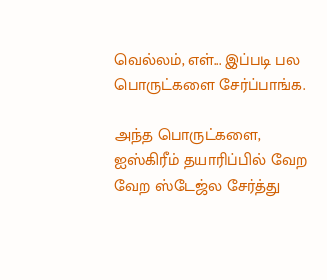வெல்லம், எள்... இப்படி பல பொருட்களை சேர்ப்பாங்க.

அந்த பொருட்களை, ஐஸ்கிரீம் தயாரிப்பில் வேற வேற ஸ்டேஜ்ல சேர்த்து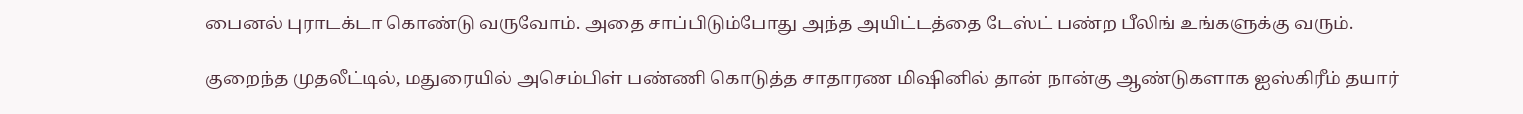பைனல் புராடக்டா கொண்டு வருவோம். அதை சாப்பிடும்போது அந்த அயிட்டத்தை டேஸ்ட் பண்ற பீலிங் உங்களுக்கு வரும்.

குறைந்த முதலீட்டில், மதுரையில் அசெம்பிள் பண்ணி கொடுத்த சாதாரண மிஷினில் தான் நான்கு ஆண்டுகளாக ஐஸ்கிரீம் தயார்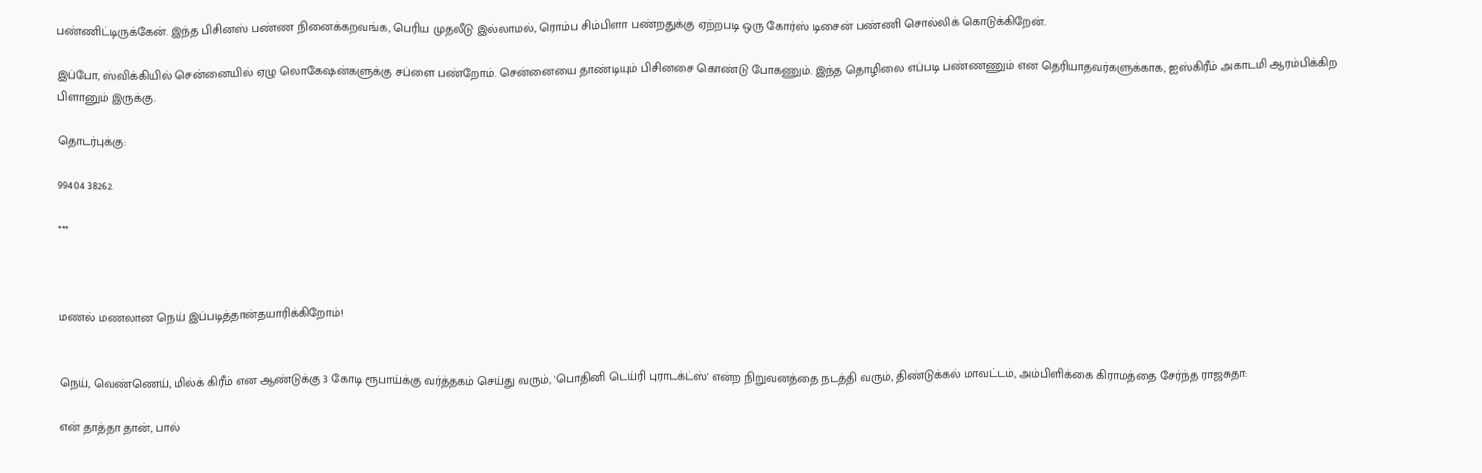பண்ணிட்டிருக்கேன். இந்த பிசினஸ் பண்ண நினைக்கறவங்க, பெரிய முதலீடு இல்லாமல், ரொம்ப சிம்பிளா பண்றதுக்கு ஏற்றபடி ஒரு கோர்ஸ் டிசைன் பண்ணி சொல்லிக் கொடுக்கிறேன்.

இப்போ, ஸ்விக்கியில் சென்னையில் ஏழு லொகேஷன்களுக்கு சப்ளை பண்றோம். சென்னையை தாண்டியும் பிசினசை கொண்டு போகணும். இந்த தொழிலை எப்படி பண்ணணும் என தெரியாதவர்களுக்காக, ஐஸ்கிரீம் அகாடமி ஆரம்பிக்கிற பிளானும் இருக்கு.

தொடர்புக்கு:

99404 38262.

***



மணல் மணலான நெய் இப்படித்தான்தயாரிக்கிறோம்!


நெய், வெண்ணெய், மில்க் கிரீம் என ஆண்டுக்கு 3 கோடி ரூபாய்க்கு வர்த்தகம் செய்து வரும், 'பொதினி டெய்ரி புராடக்ட்ஸ்' என்ற நிறுவனத்தை நடத்தி வரும், திண்டுக்கல் மாவட்டம், அம்பிளிக்கை கிராமத்தை சேர்ந்த ராஜசுதா:

என் தாத்தா தான், பால்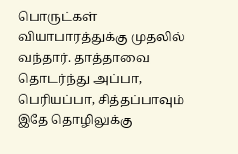பொருட்கள் வியாபாரத்துக்கு முதலில் வந்தார். தாத்தாவை தொடர்ந்து அப்பா, பெரியப்பா, சித்தப்பாவும் இதே தொழிலுக்கு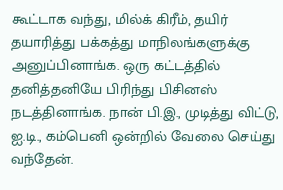கூட்டாக வந்து, மில்க் கிரீம், தயிர் தயாரித்து பக்கத்து மாநிலங்களுக்கு அனுப்பினாங்க. ஒரு கட்டத்தில் தனித்தனியே பிரிந்து பிசினஸ் நடத்தினாங்க. நான் பி.இ., முடித்து விட்டு, ஐ.டி., கம்பெனி ஒன்றில் வேலை செய்து வந்தேன்.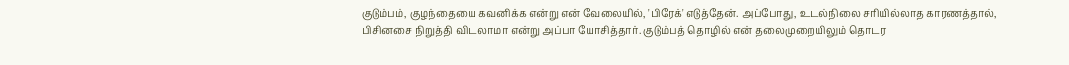குடும்பம், குழந்தையை கவனிக்க என்று என் வேலையில், 'பிரேக்' எடுத்தேன். அப்போது, உடல்நிலை சரியில்லாத காரணத்தால், பிசினசை நிறுத்தி விடலாமா என்று அப்பா யோசித்தார். குடும்பத் தொழில் என் தலைமுறையிலும் தொடர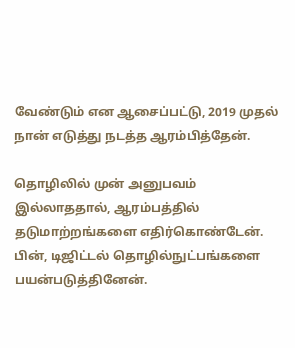வேண்டும் என ஆசைப்பட்டு, 2019 முதல் நான் எடுத்து நடத்த ஆரம்பித்தேன்.

தொழிலில் முன் அனுபவம் இல்லாததால், ஆரம்பத்தில் தடுமாற்றங்களை எதிர்கொண்டேன். பின், டிஜிட்டல் தொழில்நுட்பங்களை பயன்படுத்தினேன்.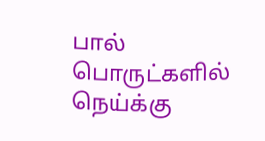பால் பொருட்களில் நெய்க்கு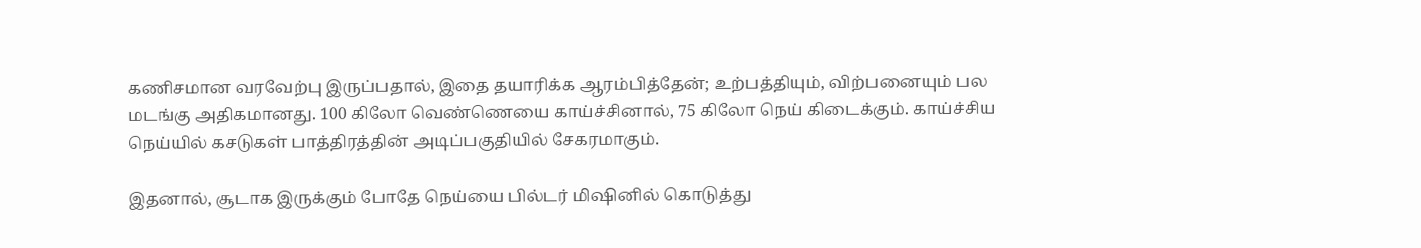கணிசமான வரவேற்பு இருப்பதால், இதை தயாரிக்க ஆரம்பித்தேன்; உற்பத்தியும், விற்பனையும் பல மடங்கு அதிகமானது. 100 கிலோ வெண்ணெயை காய்ச்சினால், 75 கிலோ நெய் கிடைக்கும். காய்ச்சிய நெய்யில் கசடுகள் பாத்திரத்தின் அடிப்பகுதியில் சேகரமாகும்.

இதனால், சூடாக இருக்கும் போதே நெய்யை பில்டர் மிஷினில் கொடுத்து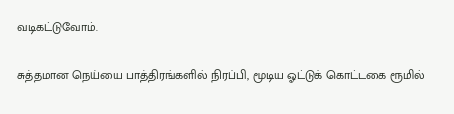வடிகட்டுவோம்.

சுத்தமான நெய்யை பாத்திரங்களில் நிரப்பி, மூடிய ஓட்டுக் கொட்டகை ரூமில்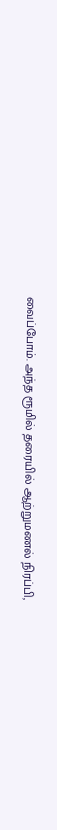வைப்போம். அந்த ரூமில் தரையில் ஆற்றுமணல் நிரப்பி,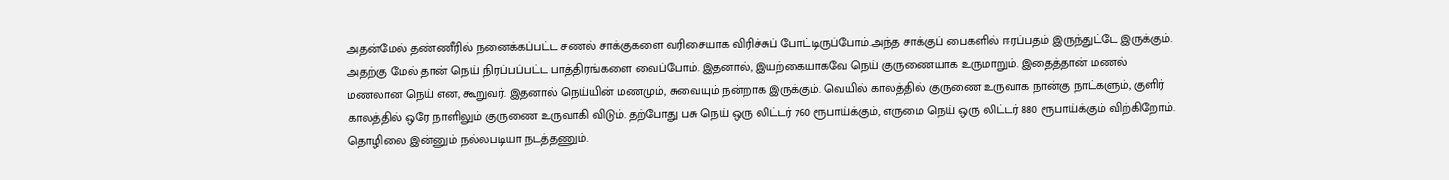அதன்மேல் தண்ணீரில் நனைக்கப்பட்ட சணல் சாக்குகளை வரிசையாக விரிச்சுப் போட்டிருப்போம்.அந்த சாக்குப் பைகளில் ஈரப்பதம் இருந்துட்டே இருக்கும். அதற்கு மேல் தான் நெய் நிரப்பப்பட்ட பாத்திரங்களை வைப்போம். இதனால், இயற்கையாகவே நெய் குருணையாக உருமாறும். இதைத்தான் மணல் மணலான நெய் என, கூறுவர். இதனால் நெய்யின் மணமும், சுவையும் நன்றாக இருக்கும். வெயில் காலத்தில் குருணை உருவாக நான்கு நாட்களும், குளிர் காலத்தில் ஒரே நாளிலும் குருணை உருவாகி விடும். தற்போது பசு நெய் ஒரு லிட்டர் 760 ரூபாய்க்கும், எருமை நெய் ஒரு லிட்டர் 880 ரூபாய்க்கும் விற்கிறோம். தொழிலை இன்னும் நல்லபடியா நடத்தணும்.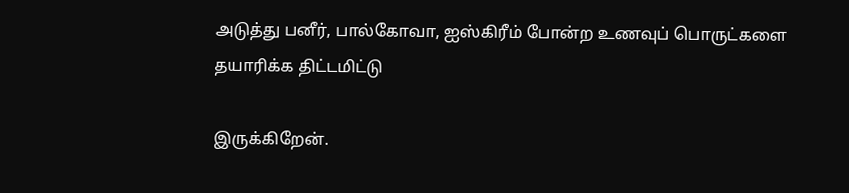அடுத்து பனீர், பால்கோவா, ஐஸ்கிரீம் போன்ற உணவுப் பொருட்களை தயாரிக்க திட்டமிட்டு

இருக்கிறேன்.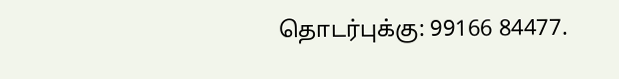தொடர்புக்கு: 99166 84477.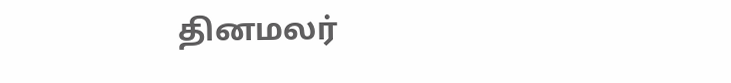தினமலர்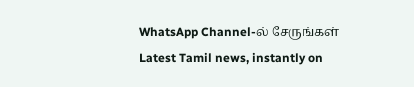WhatsApp Channel-ல் சேருங்கள்
Latest Tamil news, instantly on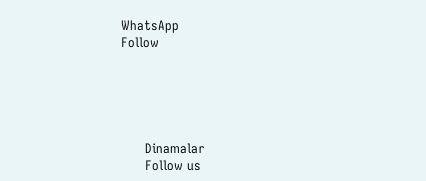WhatsApp
Follow





      Dinamalar
      Follow us